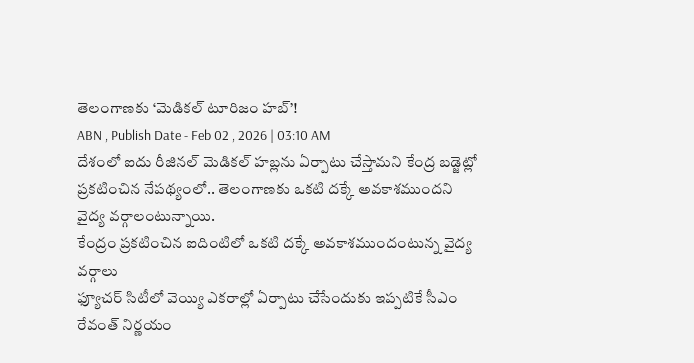తెలంగాణకు ‘మెడికల్ టూరిజం హబ్’!
ABN , Publish Date - Feb 02 , 2026 | 03:10 AM
దేశంలో ఐదు రీజినల్ మెడికల్ హబ్లను ఏర్పాటు చేస్తామని కేంద్ర బడ్జెట్లో ప్రకటించిన నేపథ్యంలో.. తెలంగాణకు ఒకటి దక్కే అవకాశముందని వైద్య వర్గాలంటున్నాయి.
కేంద్రం ప్రకటించిన ఐదింటిలో ఒకటి దక్కే అవకాశముందంటున్న వైద్య వర్గాలు
ఫ్యూచర్ సిటీలో వెయ్యి ఎకరాల్లో ఏర్పాటు చేసేందుకు ఇప్పటికే సీఎం రేవంత్ నిర్ణయం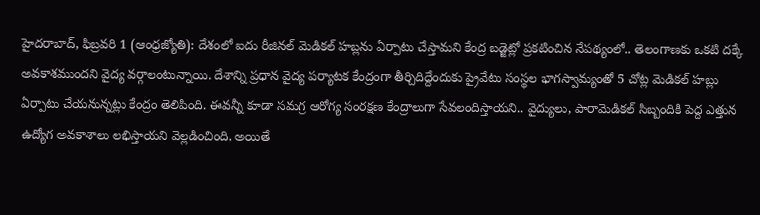హైదరాబాద్, ఫిబ్రవరి 1 (ఆంధ్రజ్యోతి): దేశంలో ఐదు రీజినల్ మెడికల్ హబ్లను ఏర్పాటు చేస్తామని కేంద్ర బడ్జెట్లో ప్రకటించిన నేపథ్యంలో.. తెలంగాణకు ఒకటి దక్కే అవకాశముందని వైద్య వర్గాలంటున్నాయి. దేశాన్ని ప్రధాన వైద్య పర్యాటక కేంద్రంగా తీర్చిదిద్దేందుకు ప్రైవేటు సంస్థల భాగస్వామ్యంతో 5 చోట్ల మెడికల్ హబ్లు ఏర్పాటు చేయనున్నట్లు కేంద్రం తెలిపింది. ఈవన్నీ కూడా సమగ్ర ఆరోగ్య సంరక్షణ కేంద్రాలుగా సేవలందిస్తాయని.. వైద్యులు, పారామెడికల్ సిబ్బందికి పెద్ద ఎత్తున ఉద్యోగ అవకాశాలు లభిస్తాయని వెల్లడించింది. అయితే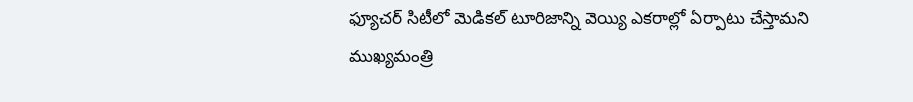ఫ్యూచర్ సిటీలో మెడికల్ టూరిజాన్ని వెయ్యి ఎకరాల్లో ఏర్పాటు చేస్తామని ముఖ్యమంత్రి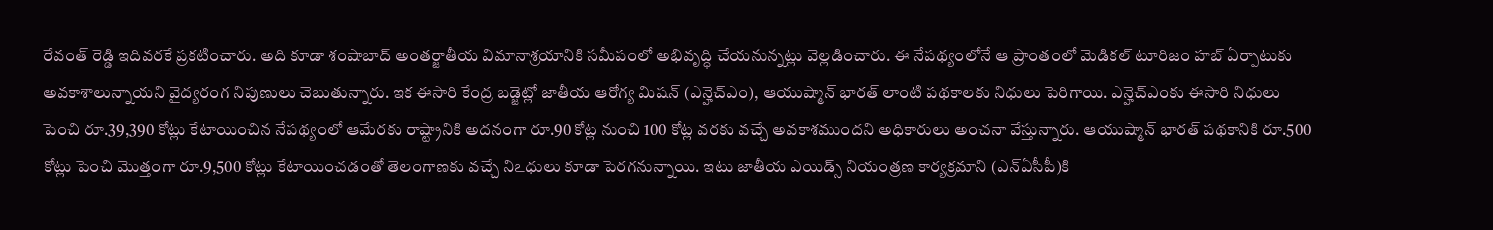రేవంత్ రెడ్డి ఇదివరకే ప్రకటించారు. అది కూడా శంషాబాద్ అంతర్జాతీయ విమానాశ్రయానికి సమీపంలో అభివృద్ధి చేయనున్నట్లు వెల్లడించారు. ఈ నేపథ్యంలోనే ఆ ప్రాంతంలో మెడికల్ టూరిజం హబ్ ఏర్పాటుకు అవకాశాలున్నాయని వైద్యరంగ నిపుణులు చెబుతున్నారు. ఇక ఈసారి కేంద్ర బడ్జెట్లో జాతీయ ఆరోగ్య మిషన్ (ఎన్హెచ్ఎం), ఆయుష్మాన్ భారత్ లాంటి పథకాలకు నిధులు పెరిగాయి. ఎన్హెచ్ఎంకు ఈసారి నిధులు పెంచి రూ.39,390 కోట్లు కేటాయించిన నేపథ్యంలో ఆమేరకు రాష్ట్రానికి అదనంగా రూ.90 కోట్ల నుంచి 100 కోట్ల వరకు వచ్చే అవకాశముందని అధికారులు అంచనా వేస్తున్నారు. ఆయుష్మాన్ భారత్ పథకానికి రూ.500 కోట్లు పెంచి మొత్తంగా రూ.9,500 కోట్లు కేటాయించడంతో తెలంగాణకు వచ్చే నిఽధులు కూడా పెరగనున్నాయి. ఇటు జాతీయ ఎయిడ్స్ నియంత్రణ కార్యక్రమాని (ఎన్ఏసీపీ)కి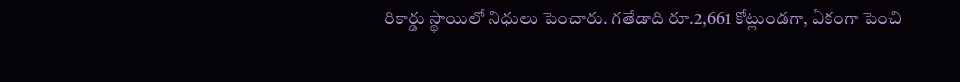రికార్డు స్థాయిలో నిధులు పెంచారు. గతేడాది రూ.2,661 కోట్లుండగా, ఏకంగా పెంచి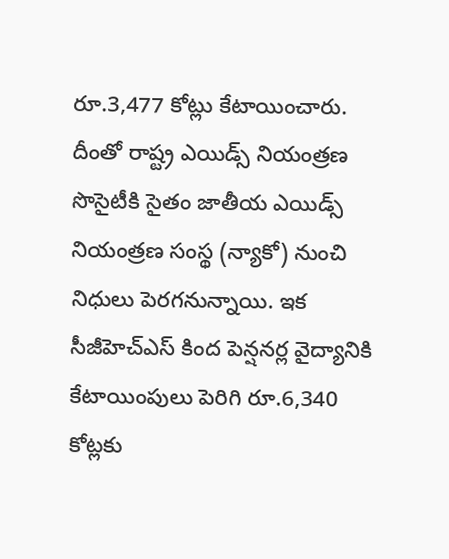రూ.3,477 కోట్లు కేటాయించారు. దీంతో రాష్ట్ర ఎయిడ్స్ నియంత్రణ సొసైటీకి సైతం జాతీయ ఎయిడ్స్ నియంత్రణ సంస్థ (న్యాకో) నుంచి నిధులు పెరగనున్నాయి. ఇక సీజీహెచ్ఎస్ కింద పెన్షనర్ల వైద్యానికి కేటాయింపులు పెరిగి రూ.6,340 కోట్లకు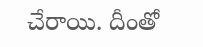చేరాయి. దీంతో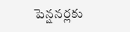పెన్షనర్లకు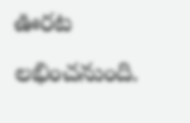ఊరట లభించనుంది.